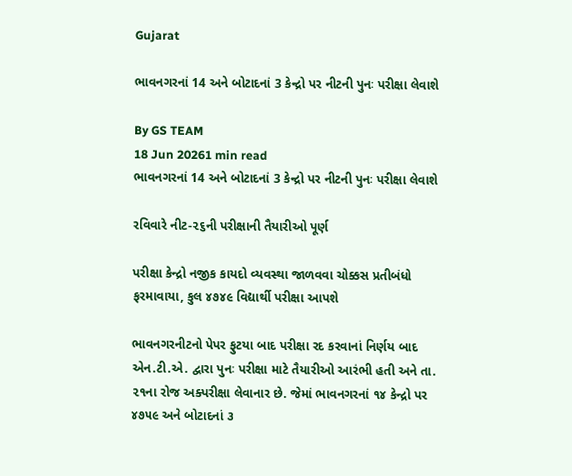Gujarat

ભાવનગરનાં 14 અને બોટાદનાં 3 કેન્દ્રો પર નીટની પુનઃ પરીક્ષા લેવાશે

By GS TEAM
18 Jun 20261 min read
ભાવનગરનાં 14 અને બોટાદનાં 3 કેન્દ્રો પર નીટની પુનઃ પરીક્ષા લેવાશે

રવિવારે નીટ-૨૬ની પરીક્ષાની તૈયારીઓ પૂર્ણ

પરીક્ષા કેન્દ્રો નજીક કાયદો વ્યવસ્થા જાળવવા ચોક્કસ પ્રતીબંધો ફરમાવાયા, કુલ ૪૭૪૯ વિદ્યાર્થી પરીક્ષા આપશે

ભાવનગરનીટનો પેપર ફુટયા બાદ પરીક્ષા રદ કરવાનાં નિર્ણય બાદ એન.ટી.એ. દ્વારા પુનઃ પરીક્ષા માટે તૈયારીઓ આરંભી હતી અને તા. ૨૧ના રોજ અક્પરીક્ષા લેવાનાર છે. જેમાં ભાવનગરનાં ૧૪ કેન્દ્રો પર ૪૭૫૯ અને બોટાદનાં ૩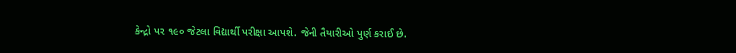કેન્દ્રો પર ૧૯૦ જેટલા વિદ્યાર્થી પરીક્ષા આપશે. જેની તૈયારીઓ પુર્ણ કરાઈ છે.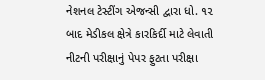નેશનલ ટેસ્ટીંગ એજન્સી દ્વારા ધો. ૧૨ બાદ મેડીકલ ક્ષેત્રે કારકિર્દી માટે લેવાતી નીટની પરીક્ષાનું પેપર ફુટતા પરીક્ષા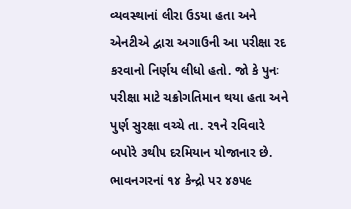વ્યવસ્થાનાં લીરા ઉડયા હતા અને એનટીએ દ્વારા અગાઉની આ પરીક્ષા રદ કરવાનો નિર્ણય લીધો હતો. જો કે પુનઃ પરીક્ષા માટે ચક્રોગતિમાન થયા હતા અને પુર્ણ સુરક્ષા વચ્ચે તા. ૨૧ને રવિવારે બપોરે ૩થી૫ દરમિયાન યોજાનાર છે. ભાવનગરનાં ૧૪ કેન્દ્રો પર ૪૭૫૯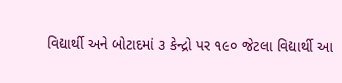વિદ્યાર્થી અને બોટાદમાં ૩ કેન્દ્રો પર ૧૯૦ જેટલા વિદ્યાર્થી આ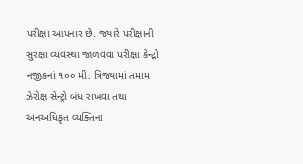પરીક્ષા આપનાર છે. જ્યારે પરીક્ષાની સુરક્ષા વ્યવસ્થા જાળવવા પરીક્ષા કેન્દ્રો નજીકનાં ૧૦૦ મી. ત્રિજ્યામાં તમામ ઝેરોક્ષ સેન્ટ્રો બંધ રાખવા તથા અનઅધિકૃત વ્યક્તિના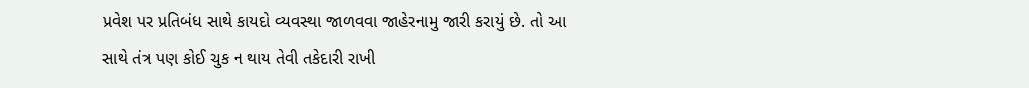પ્રવેશ પર પ્રતિબંધ સાથે કાયદો વ્યવસ્થા જાળવવા જાહેરનામુ જારી કરાયું છે. તો આ સાથે તંત્ર પણ કોઈ ચુક ન થાય તેવી તકેદારી રાખી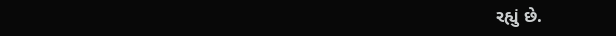રહ્યું છે.